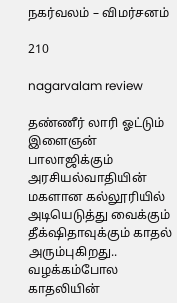நகர்வலம் – விமர்சனம்

210

nagarvalam review

தண்ணீர் லாரி ஓட்டும் இளைஞன் பாலாஜிக்கும் அரசியல்வாதியின் மகளான கல்லூரியில் அடியெடுத்து வைக்கும் தீக்‌ஷிதாவுக்கும் காதல் அரும்புகிறது.. வழக்கம்போல காதலியின்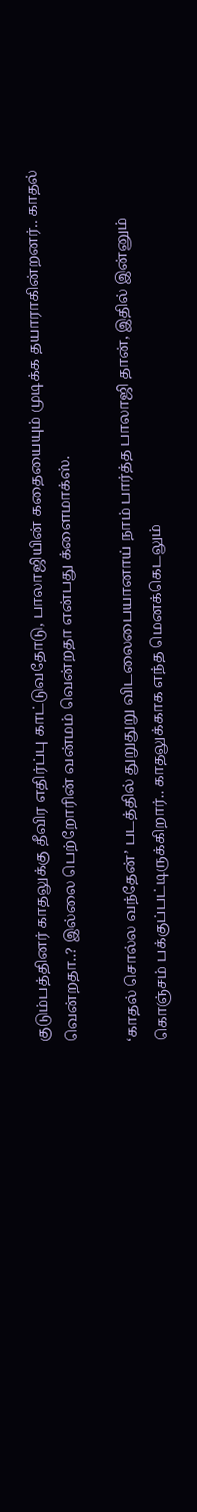குடும்பத்தினர் காதலுக்கு தீவிர எதிர்ப்பு காட்டுவதோடு, பாலாஜியின் கதையையும் முடிக்க தயாராகின்றனர்.. காதல் வென்றதா..? இல்லை பெற்றோரின் வன்மம் வென்றதா என்பது க்ளைமாக்ஸ்.

‘காதல் சொல்ல வந்தேன்’ படத்தில் துறுதுறு விடலைபையானாய் நாம் பார்த்த பாலாஜி தான், இதில் இன்னும் கொஞ்சம் பக்குப்பட்டிருக்கிறார்.. காதலுக்காக எந்த மெனக்கெடலும்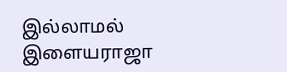இல்லாமல் இளையராஜா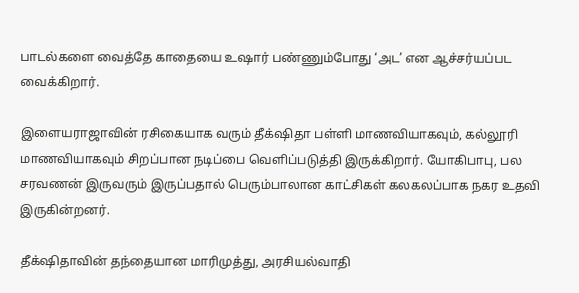பாடல்களை வைத்தே காதையை உஷார் பண்ணும்போது ‘அட’ என ஆச்சர்யப்பட வைக்கிறார்.

இளையராஜாவின் ரசிகையாக வரும் தீக்‌ஷிதா பள்ளி மாணவியாகவும், கல்லூரி மாணவியாகவும் சிறப்பான நடிப்பை வெளிப்படுத்தி இருக்கிறார். யோகிபாபு, பல சரவணன் இருவரும் இருப்பதால் பெரும்பாலான காட்சிகள் கலகலப்பாக நகர உதவி இருகின்றனர்.

தீக்‌ஷிதாவின் தந்தையான மாரிமுத்து, அரசியல்வாதி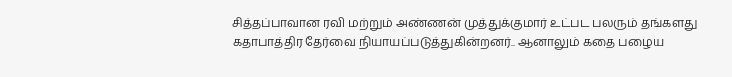சித்தப்பாவான ரவி மற்றும் அண்ணன் முத்துக்குமார் உட்பட பலரும் தங்களது கதாபாத்திர தேர்வை நியாயப்படுத்துகின்றனர்.. ஆனாலும் கதை பழைய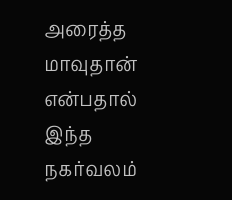அரைத்த மாவுதான் என்பதால் இந்த நகர்வலம்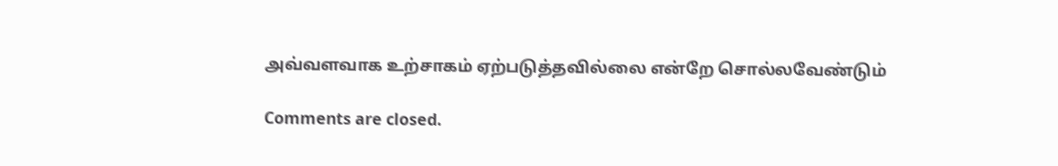அவ்வளவாக உற்சாகம் ஏற்படுத்தவில்லை என்றே சொல்லவேண்டும்

Comments are closed.